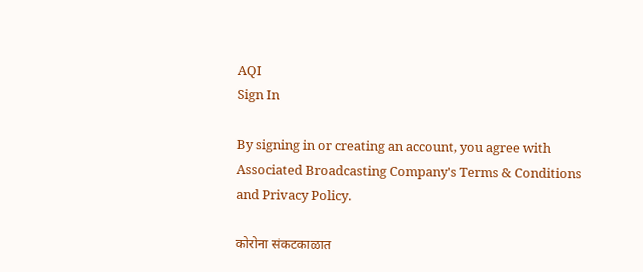AQI
Sign In

By signing in or creating an account, you agree with Associated Broadcasting Company's Terms & Conditions and Privacy Policy.

कोरोना संकटकाळात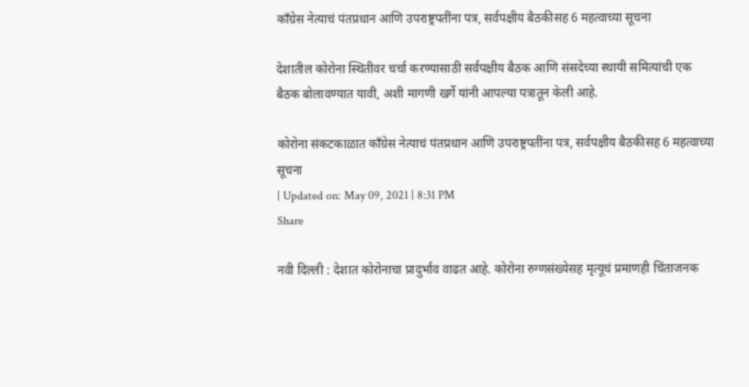काँग्रेस नेत्याचं पंतप्रधान आणि उपराष्ट्रपतींना पत्र, सर्वपक्षीय बैठकीसह 6 महत्वाच्या सूचना

देशातील कोरोना स्थितीवर चर्चा करण्यासाठी सर्वपक्षीय बैठक आणि संसदेच्या स्थायी समित्यांची एक बैठक बोलावण्यात यावी, अशी मागणी खर्गे यांनी आपल्या पत्रातून केली आहे.

कोरोना संकटकाळात काँग्रेस नेत्याचं पंतप्रधान आणि उपराष्ट्रपतींना पत्र, सर्वपक्षीय बैठकीसह 6 महत्वाच्या सूचना
| Updated on: May 09, 2021 | 8:31 PM
Share

नवी दिल्ली : देशात कोरोनाचा प्रादुर्भाव वाढत आहे. कोरोना रुग्णसंख्येसह मृत्यूचं प्रमाणही चिंताजनक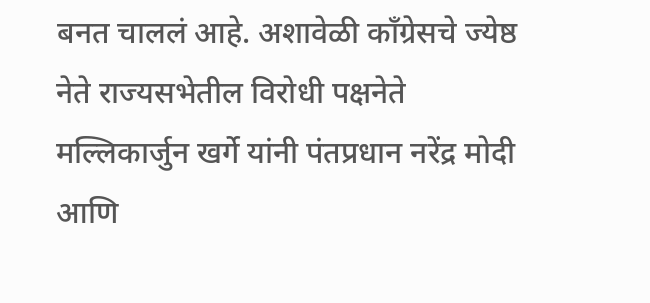बनत चाललं आहे. अशावेळी काँग्रेसचे ज्येष्ठ नेते राज्यसभेतील विरोधी पक्षनेते मल्लिकार्जुन खर्गे यांनी पंतप्रधान नरेंद्र मोदी आणि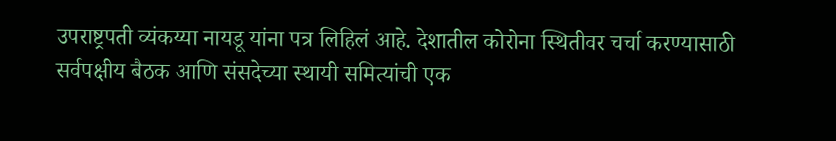उपराष्ट्रपती व्यंकय्या नायडू यांना पत्र लिहिलं आहे. देशातील कोरोना स्थितीवर चर्चा करण्यासाठी सर्वपक्षीय बैठक आणि संसदेच्या स्थायी समित्यांची एक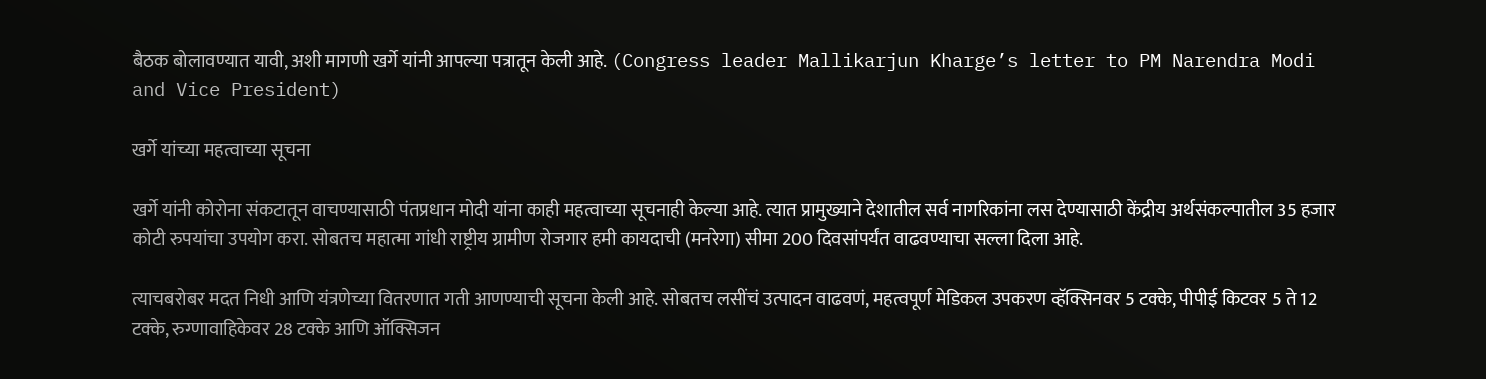बैठक बोलावण्यात यावी, अशी मागणी खर्गे यांनी आपल्या पत्रातून केली आहे. (Congress leader Mallikarjun Kharge’s letter to PM Narendra Modi and Vice President)

खर्गे यांच्या महत्वाच्या सूचना

खर्गे यांनी कोरोना संकटातून वाचण्यासाठी पंतप्रधान मोदी यांना काही महत्वाच्या सूचनाही केल्या आहे. त्यात प्रामुख्याने देशातील सर्व नागरिकांना लस देण्यासाठी केंद्रीय अर्थसंकल्पातील 35 हजार कोटी रुपयांचा उपयोग करा. सोबतच महात्मा गांधी राष्ट्रीय ग्रामीण रोजगार हमी कायदाची (मनरेगा) सीमा 200 दिवसांपर्यंत वाढवण्याचा सल्ला दिला आहे.

त्याचबरोबर मदत निधी आणि यंत्रणेच्या वितरणात गती आणण्याची सूचना केली आहे. सोबतच लसींचं उत्पादन वाढवणं, महत्वपूर्ण मेडिकल उपकरण व्हॅक्सिनवर 5 टक्के, पीपीई किटवर 5 ते 12 टक्के, रुग्णावाहिकेवर 28 टक्के आणि ऑक्सिजन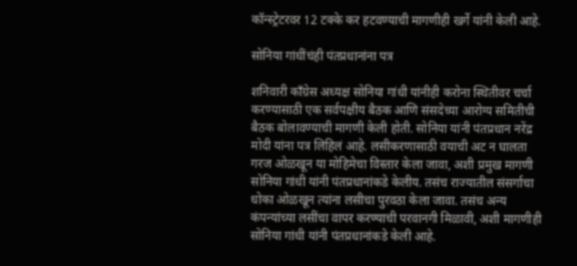कॉन्स्ट्रेटरवर 12 टक्के कर हटवण्याची मागणीही खर्गे यांनी केली आहे.

सोनिया गांधींचंही पंतप्रधानांना पत्र

शनिवारी काँग्रेस अध्यक्ष सोनिया गांधी यांनीही करोना स्थितीवर चर्चा करण्यासाठी एक सर्वपक्षीय बैठक आणि संसदेच्या आरोग्य समितीची बैठक बोलावण्याची मागणी केली होती. सोनिया यांनी पंतप्रधान नरेंद्र मोदी यांना पत्र लिहिलं आहे. लसीकरणासाठी वयाची अट न घालता गरज ओळखून या मोहिमेचा विस्तार केला जावा, अशी प्रमुख मागणी सोनिया गांधी यांनी पंतप्रधानांकडे केलीय. तसंच राज्यातील संसर्गाचा धोका ओळखून त्यांना लसीचा पुरवठा केला जावा. तसंच अन्य कंपन्यांच्या लसींचा वापर करण्याची परवानगी मिळावी, अशी मागणीही सोनिया गांधी यांनी पंतप्रधानांकडे केली आहे.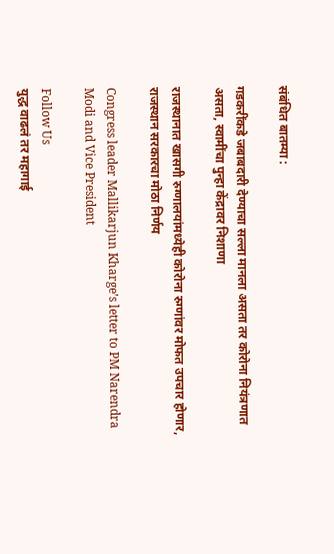संबंधित बातम्या :

गडकरींकडे जबाबदारी देण्याचा सल्ला मानला असता तर कोरोना नियंत्रणात असता, स्वामींचा पुन्हा केंद्रावर निशाणा

राजस्थानात खासगी रुग्णालयांमध्येही कोरोना रुग्णांवर मोफत उपचार होणार, राजस्थान सरकारचा मोठा निर्णय

Congress leader Mallikarjun Kharge’s letter to PM Narendra Modi and Vice President

Follow Us
युद्ध वाढलं तर महागाई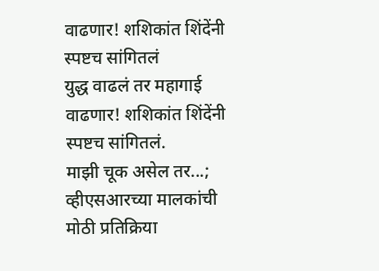वाढणार! शशिकांत शिंदेंनी स्पष्टच सांगितलं
युद्ध वाढलं तर महागाई वाढणार! शशिकांत शिंदेंनी स्पष्टच सांगितलं.
माझी चूक असेल तर...; व्हीएसआरच्या मालकांची मोठी प्रतिक्रिया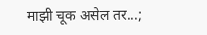माझी चूक असेल तर...;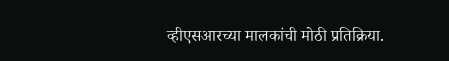व्हीएसआरच्या मालकांची मोठी प्रतिक्रिया.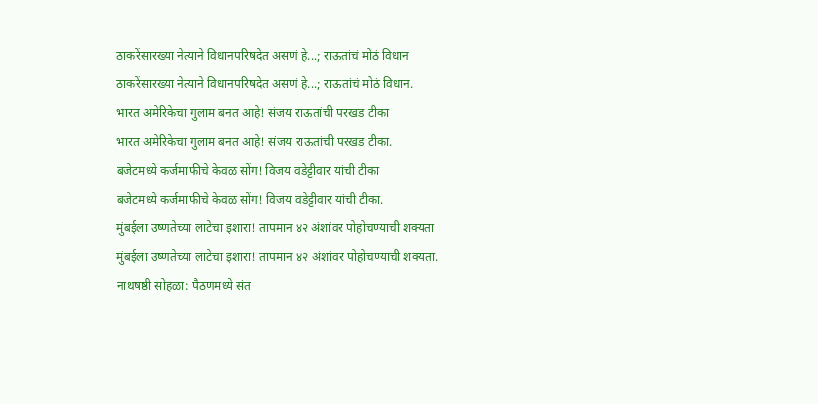ठाकरेंसारख्या नेत्याने विधानपरिषदेत असणं हे...; राऊतांचं मोठं विधान
ठाकरेंसारख्या नेत्याने विधानपरिषदेत असणं हे...; राऊतांचं मोठं विधान.
भारत अमेरिकेचा गुलाम बनत आहे! संजय राऊतांची परखड टीका
भारत अमेरिकेचा गुलाम बनत आहे! संजय राऊतांची परखड टीका.
बजेटमध्ये कर्जमाफीचे केवळ सोंग! विजय वडेट्टीवार यांची टीका
बजेटमध्ये कर्जमाफीचे केवळ सोंग! विजय वडेट्टीवार यांची टीका.
मुंबईला उष्णतेच्या लाटेचा इशारा! तापमान ४२ अंशांवर पोहोचण्याची शक्यता
मुंबईला उष्णतेच्या लाटेचा इशारा! तापमान ४२ अंशांवर पोहोचण्याची शक्यता.
नाथषष्ठी सोहळा: पैठणमध्ये संत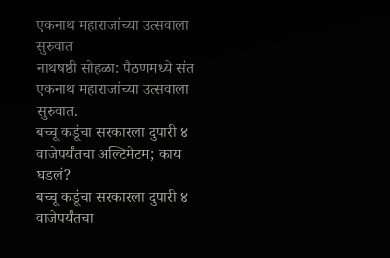एकनाथ महाराजांच्या उत्सवाला सुरुवात
नाथषष्ठी सोहळा: पैठणमध्ये संत एकनाथ महाराजांच्या उत्सवाला सुरुवात.
बच्चू कडूंचा सरकारला दुपारी ४ वाजेपर्यंतचा अल्टिमेटम; काय घडलं?
बच्चू कडूंचा सरकारला दुपारी ४ वाजेपर्यंतचा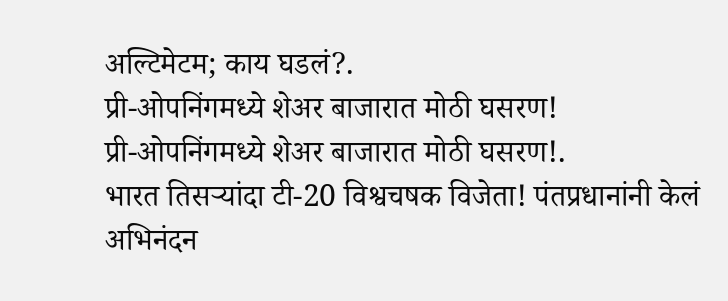अल्टिमेटम; काय घडलं?.
प्री-ओपनिंगमध्ये शेअर बाजारात मोठी घसरण!
प्री-ओपनिंगमध्ये शेअर बाजारात मोठी घसरण!.
भारत तिसऱ्यांदा टी-20 विश्वचषक विजेता! पंतप्रधानांनी केलं अभिनंदन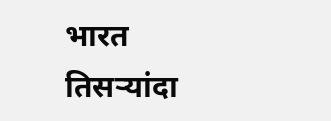भारत तिसऱ्यांदा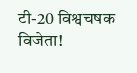टी-20 विश्वचषक विजेता!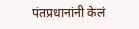पंतप्रधानांनी केलं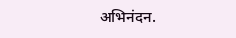अभिनंदन.